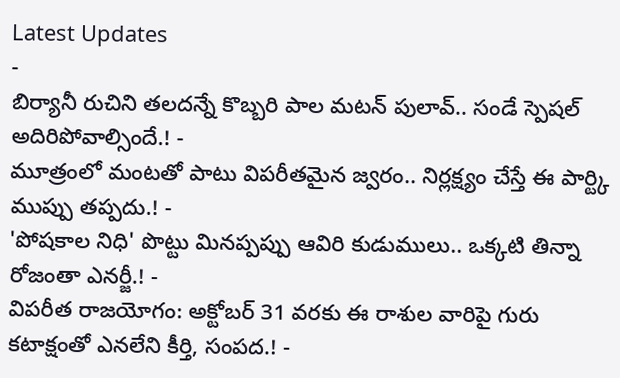Latest Updates
-
బిర్యానీ రుచిని తలదన్నే కొబ్బరి పాల మటన్ పులావ్.. సండే స్పెషల్ అదిరిపోవాల్సిందే.! -
మూత్రంలో మంటతో పాటు విపరీతమైన జ్వరం.. నిర్లక్ష్యం చేస్తే ఈ పార్ట్కి ముప్పు తప్పదు.! -
'పోషకాల నిధి' పొట్టు మినప్పప్పు ఆవిరి కుడుములు.. ఒక్కటి తిన్నా రోజంతా ఎనర్జీ.! -
విపరీత రాజయోగం: అక్టోబర్ 31 వరకు ఈ రాశుల వారిపై గురు కటాక్షంతో ఎనలేని కీర్తి, సంపద.! -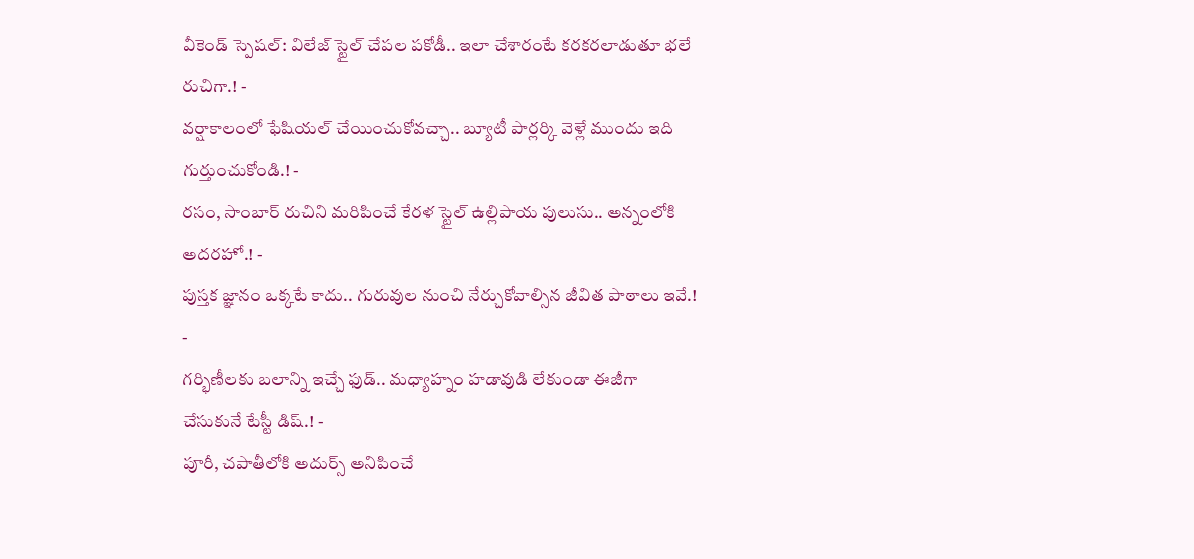వీకెండ్ స్పెషల్: విలేజ్ స్టైల్ చేపల పకోడీ.. ఇలా చేశారంటే కరకరలాడుతూ భలే రుచిగా.! -
వర్షాకాలంలో ఫేషియల్ చేయించుకోవచ్చా.. బ్యూటీ పార్లర్కి వెళ్లే ముందు ఇది గుర్తుంచుకోండి.! -
రసం, సాంబార్ రుచిని మరిపించే కేరళ స్టైల్ ఉల్లిపాయ పులుసు.. అన్నంలోకి అదరహో.! -
పుస్తక జ్ఞానం ఒక్కటే కాదు.. గురువుల నుంచి నేర్చుకోవాల్సిన జీవిత పాఠాలు ఇవే.! -
గర్భిణీలకు బలాన్ని ఇచ్చే ఫుడ్.. మధ్యాహ్నం హడావుడి లేకుండా ఈజీగా చేసుకునే టేస్టీ డిష్.! -
పూరీ, చపాతీలోకి అదుర్స్ అనిపించే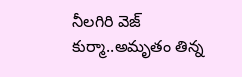నీలగిరి వెజ్ కుర్మా..అమృతం తిన్న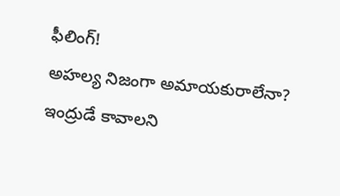ఫీలింగ్!
అహల్య నిజంగా అమాయకురాలేనా? ఇంద్రుడే కావాలని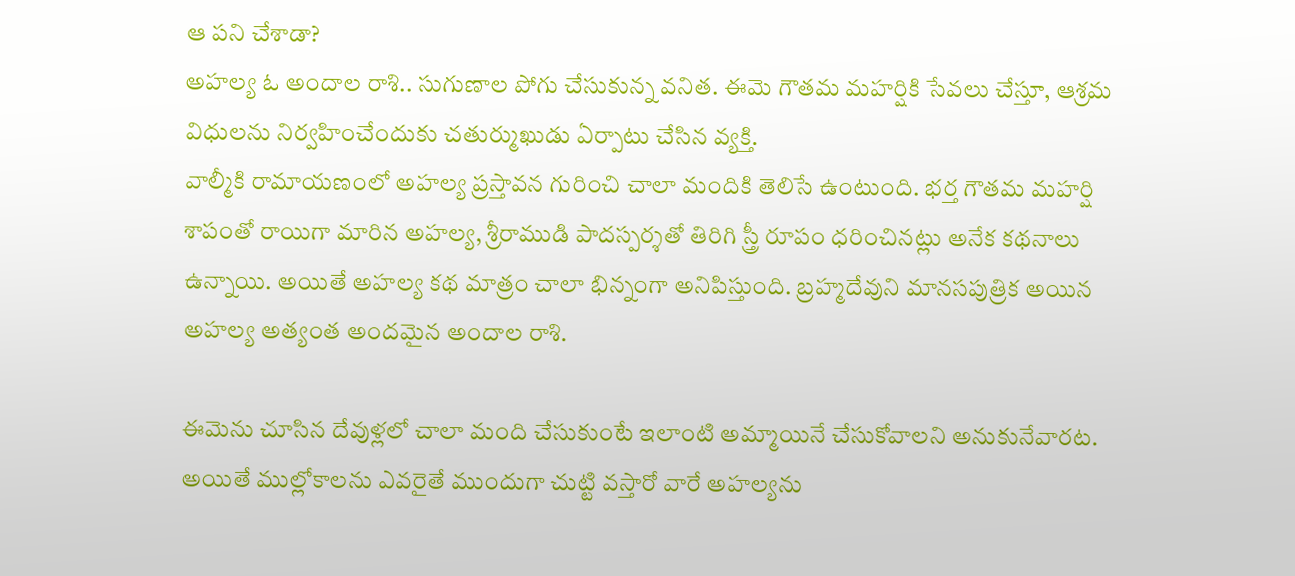ఆ పని చేశాడా?
అహల్య ఓ అందాల రాశి.. సుగుణాల పోగు చేసుకున్న వనిత. ఈమె గౌతమ మహర్షికి సేవలు చేస్తూ, ఆశ్రమ విధులను నిర్వహించేందుకు చతుర్ముఖుడు ఏర్పాటు చేసిన వ్యక్తి.
వాల్మీకి రామాయణంలో అహల్య ప్రస్తావన గురించి చాలా మందికి తెలిసే ఉంటుంది. భర్త గౌతమ మహర్షి శాపంతో రాయిగా మారిన అహల్య, శ్రీరాముడి పాదస్పర్శతో తిరిగి స్త్రీ రూపం ధరించినట్లు అనేక కథనాలు ఉన్నాయి. అయితే అహల్య కథ మాత్రం చాలా భిన్నంగా అనిపిస్తుంది. బ్రహ్మదేవుని మానసపుత్రిక అయిన అహల్య అత్యంత అందమైన అందాల రాశి.

ఈమెను చూసిన దేవుళ్లలో చాలా మంది చేసుకుంటే ఇలాంటి అమ్మాయినే చేసుకోవాలని అనుకునేవారట. అయితే ముల్లోకాలను ఎవరైతే ముందుగా చుట్టి వస్తారో వారే అహల్యను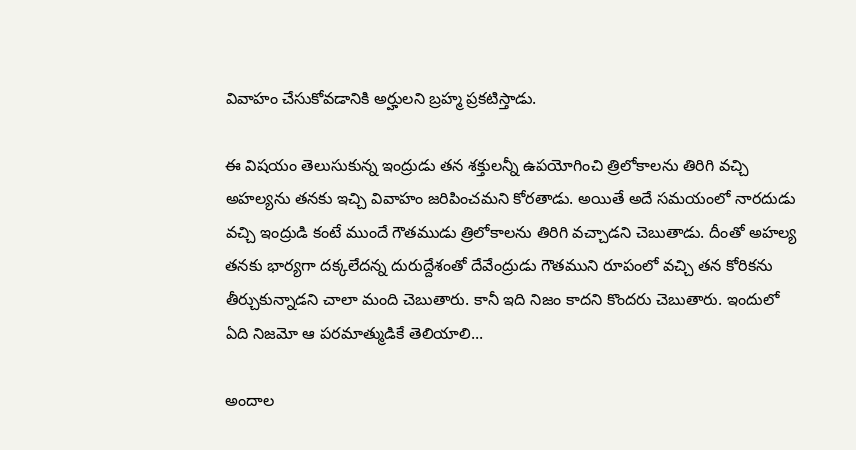వివాహం చేసుకోవడానికి అర్హులని బ్రహ్మ ప్రకటిస్తాడు.

ఈ విషయం తెలుసుకున్న ఇంద్రుడు తన శక్తులన్నీ ఉపయోగించి త్రిలోకాలను తిరిగి వచ్చి అహల్యను తనకు ఇచ్చి వివాహం జరిపించమని కోరతాడు. అయితే అదే సమయంలో నారదుడు వచ్చి ఇంద్రుడి కంటే ముందే గౌతముడు త్రిలోకాలను తిరిగి వచ్చాడని చెబుతాడు. దీంతో అహల్య తనకు భార్యగా దక్కలేదన్న దురుద్దేశంతో దేవేంద్రుడు గౌతముని రూపంలో వచ్చి తన కోరికను తీర్చుకున్నాడని చాలా మంది చెబుతారు. కానీ ఇది నిజం కాదని కొందరు చెబుతారు. ఇందులో ఏది నిజమో ఆ పరమాత్ముడికే తెలియాలి...

అందాల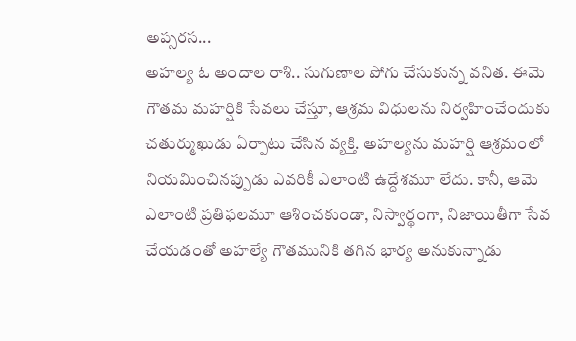అప్సరస...
అహల్య ఓ అందాల రాశి.. సుగుణాల పోగు చేసుకున్న వనిత. ఈమె గౌతమ మహర్షికి సేవలు చేస్తూ, ఆశ్రమ విధులను నిర్వహించేందుకు చతుర్ముఖుడు ఏర్పాటు చేసిన వ్యక్తి. అహల్యను మహర్షి ఆశ్రమంలో నియమించినప్పుడు ఎవరికీ ఎలాంటి ఉద్దేశమూ లేదు. కానీ, ఆమె ఎలాంటి ప్రతిఫలమూ ఆశించకుండా, నిస్వార్థంగా, నిజాయితీగా సేవ చేయడంతో అహల్యే గౌతమునికి తగిన భార్య అనుకున్నాడు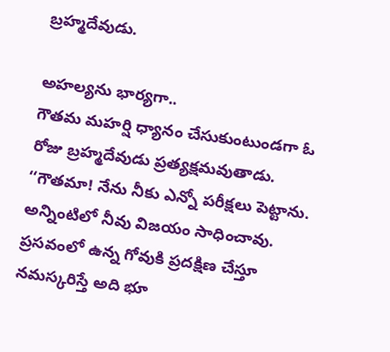బ్రహ్మదేవుడు.

అహల్యను భార్యగా..
గౌతమ మహర్షి ధ్యానం చేసుకుంటుండగా ఓ రోజు బ్రహ్మదేవుడు ప్రత్యక్షమవుతాడు. ‘‘గౌతమా! నేను నీకు ఎన్నో పరీక్షలు పెట్టాను. అన్నింటిలో నీవు విజయం సాధించావు. ప్రసవంలో ఉన్న గోవుకి ప్రదక్షిణ చేస్తూ నమస్కరిస్తే అది భూ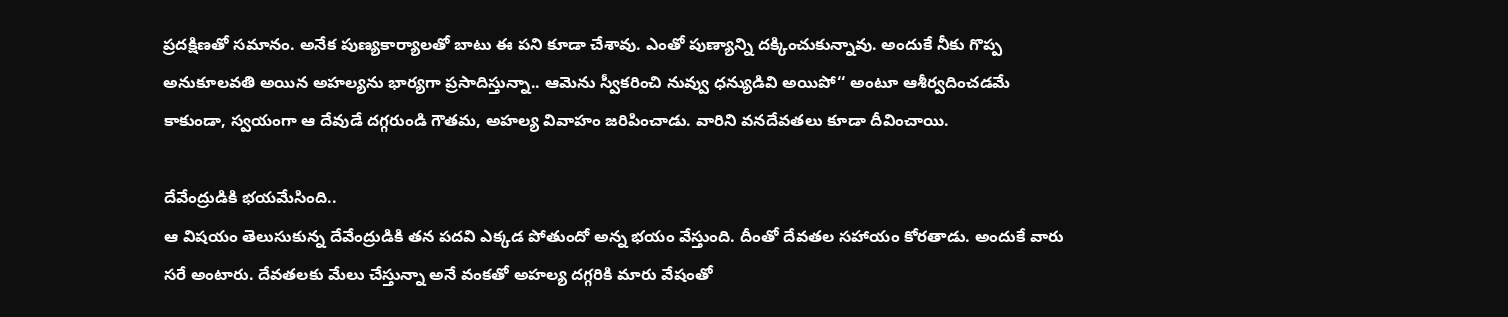ప్రదక్షిణతో సమానం. అనేక పుణ్యకార్యాలతో బాటు ఈ పని కూడా చేశావు. ఎంతో పుణ్యాన్ని దక్కించుకున్నావు. అందుకే నీకు గొప్ప అనుకూలవతి అయిన అహల్యను భార్యగా ప్రసాదిస్తున్నా.. ఆమెను స్వీకరించి నువ్వు ధన్యుడివి అయిపో‘‘ అంటూ ఆశీర్వదించడమే కాకుండా, స్వయంగా ఆ దేవుడే దగ్గరుండి గౌతమ, అహల్య వివాహం జరిపించాడు. వారిని వనదేవతలు కూడా దీవించాయి.

దేవేంద్రుడికి భయమేసింది..
ఆ విషయం తెలుసుకున్న దేవేంద్రుడికి తన పదవి ఎక్కడ పోతుందో అన్న భయం వేస్తుంది. దీంతో దేవతల సహాయం కోరతాడు. అందుకే వారు సరే అంటారు. దేవతలకు మేలు చేస్తున్నా అనే వంకతో అహల్య దగ్గరికి మారు వేషంతో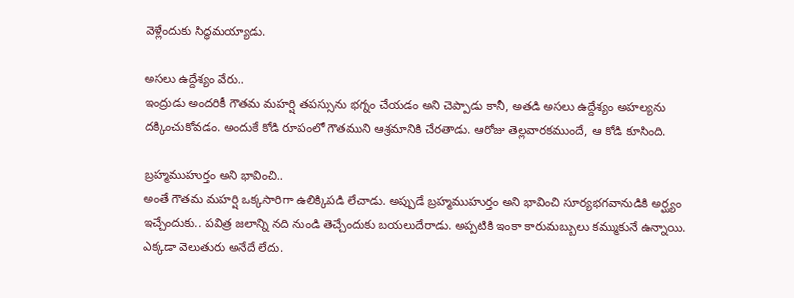వెళ్లేందుకు సిద్ధమయ్యాడు.

అసలు ఉద్దేశ్యం వేరు..
ఇంద్రుడు అందరికీ గౌతమ మహర్షి తపస్సును భగ్నం చేయడం అని చెప్పాడు కానీ, అతడి అసలు ఉద్దేశ్యం అహల్యను దక్కించుకోవడం. అందుకే కోడి రూపంలో గౌతముని ఆశ్రమానికి చేరతాడు. ఆరోజు తెల్లవారకముందే, ఆ కోడి కూసింది.

బ్రహ్మముహుర్తం అని భావించి..
అంతే గౌతమ మహర్షి ఒక్కసారిగా ఉలిక్కిపడి లేచాడు. అప్పుడే బ్రహ్మముహుర్తం అని భావించి సూర్యభగవానుడికి అర్ఘ్యం ఇచ్చేందుకు.. పవిత్ర జలాన్ని నది నుండి తెచ్చేందుకు బయలుదేరాడు. అప్పటికి ఇంకా కారుమబ్బులు కమ్ముకునే ఉన్నాయి. ఎక్కడా వెలుతురు అనేదే లేదు.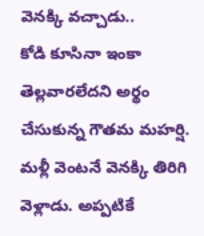వెనక్కి వచ్చాడు..
కోడి కూసినా ఇంకా తెల్లవారలేదని అర్థం చేసుకున్న గౌతమ మహర్షి. మళ్లీ వెంటనే వెనక్కి తిరిగి వెళ్లాడు. అప్పటికే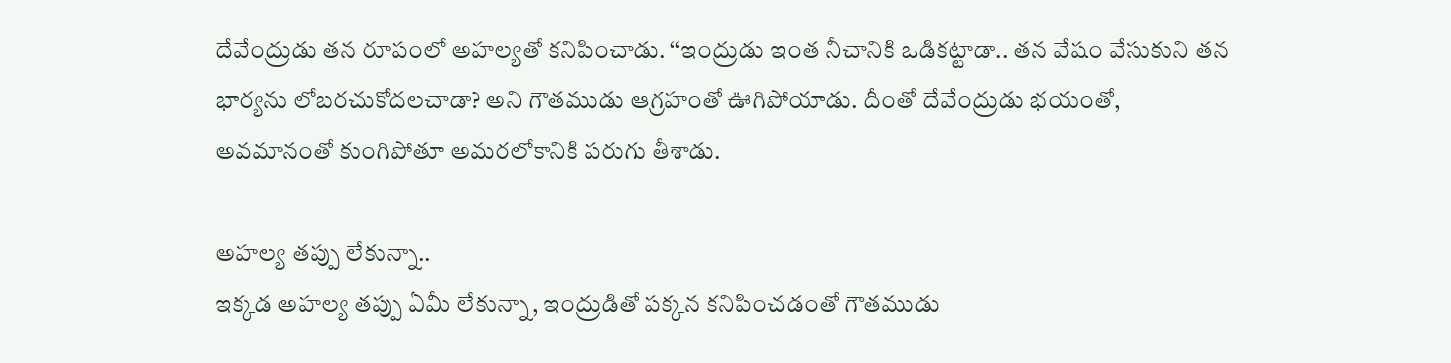దేవేంద్రుడు తన రూపంలో అహల్యతో కనిపించాడు. ‘‘ఇంద్రుడు ఇంత నీచానికి ఒడికట్టాడా.. తన వేషం వేసుకుని తన భార్యను లోబరచుకోదలచాడా? అని గౌతముడు ఆగ్రహంతో ఊగిపోయాడు. దీంతో దేవేంద్రుడు భయంతో, అవమానంతో కుంగిపోతూ అమరలోకానికి పరుగు తీశాడు.

అహల్య తప్పు లేకున్నా..
ఇక్కడ అహల్య తప్పు ఏమీ లేకున్నా, ఇంద్రుడితో పక్కన కనిపించడంతో గౌతముడు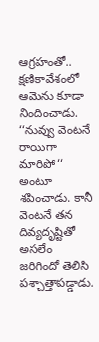ఆగ్రహంతో.. క్షణికావేశంలో ఆమెను కూడా నిందించాడు. ‘‘నువ్వు వెంటనే రాయిగా మారిపో‘‘ అంటూ శపించాడు. కానీ వెంటనే తన దివ్యదృష్టితో అసలేం జరిగిందో తెలిసి పశ్చాత్తాపడ్డాడు.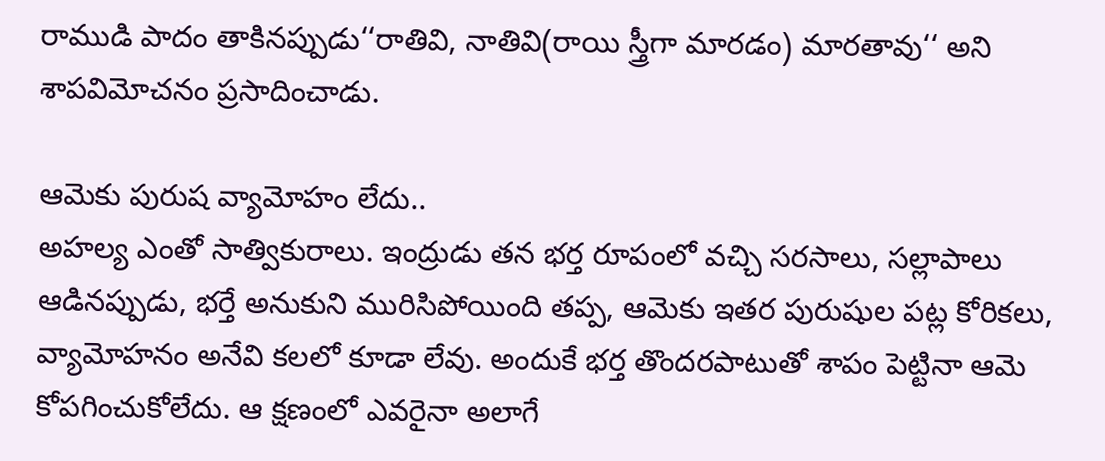రాముడి పాదం తాకినప్పుడు‘‘రాతివి, నాతివి(రాయి స్త్రీగా మారడం) మారతావు‘‘ అని శాపవిమోచనం ప్రసాదించాడు.

ఆమెకు పురుష వ్యామోహం లేదు..
అహల్య ఎంతో సాత్వికురాలు. ఇంద్రుడు తన భర్త రూపంలో వచ్చి సరసాలు, సల్లాపాలు ఆడినప్పుడు, భర్తే అనుకుని మురిసిపోయింది తప్ప, ఆమెకు ఇతర పురుషుల పట్ల కోరికలు, వ్యామోహనం అనేవి కలలో కూడా లేవు. అందుకే భర్త తొందరపాటుతో శాపం పెట్టినా ఆమె కోపగించుకోలేదు. ఆ క్షణంలో ఎవరైనా అలాగే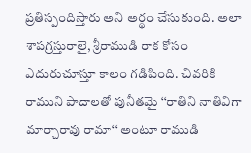ప్రతిస్పందిస్తారు అని అర్థం చేసుకుంది. అలా శాపగ్రస్తురాలై, శ్రీరాముడి రాక కోసం ఎదురుచూస్తూ కాలం గడిపింది. చివరికి రాముని పాదాలతో పునీతమై ‘‘రాతిని నాతివిగా మార్చారావు రామా‘‘ అంటూ రాముడి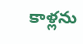కాళ్లను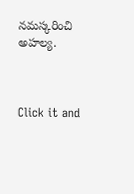నమస్కరించి అహల్య.



Click it and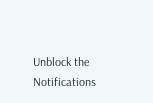Unblock the Notifications